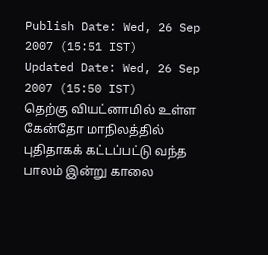Publish Date: Wed, 26 Sep 2007 (15:51 IST)
Updated Date: Wed, 26 Sep 2007 (15:50 IST)
தெற்கு வியட்னாமில் உள்ள கேன்தோ மாநிலத்தில் புதிதாகக் கட்டப்பட்டு வந்த பாலம் இன்று காலை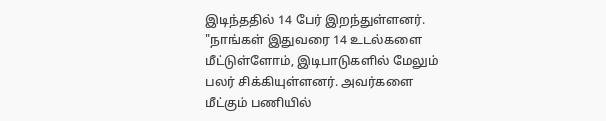இடிந்ததில் 14 பேர் இறந்துள்ளனர்.
"நாங்கள் இதுவரை 14 உடல்களை மீட்டுள்ளோம், இடிபாடுகளில் மேலும் பலர் சிக்கியுள்ளனர். அவர்களை மீட்கும் பணியில்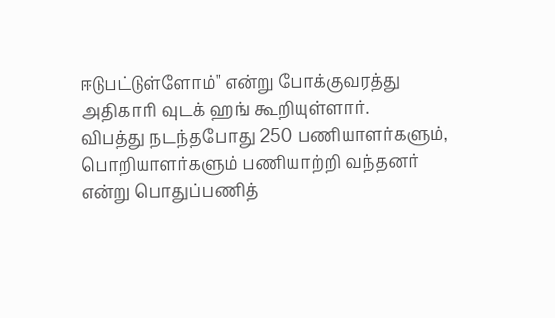ஈடுபட்டுள்ளோம்" என்று போக்குவரத்து அதிகாரி வுடக் ஹங் கூறியுள்ளார்.
விபத்து நடந்தபோது 250 பணியாளர்களும், பொறியாளர்களும் பணியாற்றி வந்தனர் என்று பொதுப்பணித்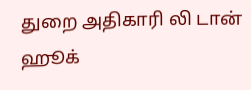துறை அதிகாரி லி டான் ஹூக்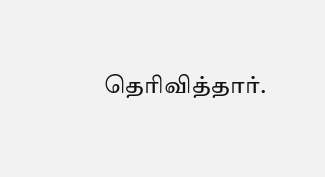தெரிவித்தார்.